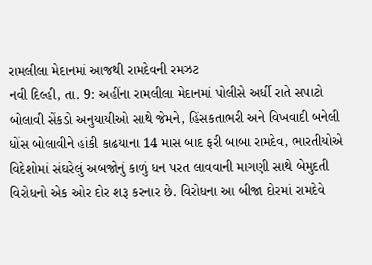રામલીલા મેદાનમાં આજથી રામદેવની રમઝટ
નવી દિલ્હી, તા. 9: અહીંના રામલીલા મેદાનમાં પોલીસે અર્ધી રાતે સપાટો બોલાવી સેંકડો અનુયાયીઓ સાથે જેમને, હિંસકતાભરી અને વિખવાદી બનેલી ધોંસ બોલાવીને હાંકી કાઢયાના 14 માસ બાદ ફરી બાબા રામદેવ, ભારતીયોએ વિદેશોમાં સંઘરેલું અબજોનું કાળું ધન પરત લાવવાની માગણી સાથે બેમુદતી વિરોધનો એક ઓર દોર શરૂ કરનાર છે. વિરોધના આ બીજા દોરમાં રામદેવે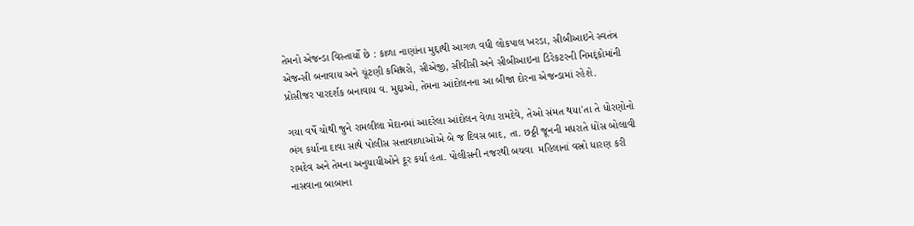તેમનો એજન્ડા વિસ્તાર્યો છે : કાળા નાણાંના મુદ્દાથી આગળ વધી લોકપાલ ખરડા, સીબીઆઇને સ્વતંત્ર એજન્સી બનાવાય અને ચૂંટણી કમિશ્નરો, સીએજી, સીવીસી અને સીબીઆઇના ડિરેકટરની નિમદ્ંકોમાંની પ્રોસીજર પારદર્શક બનાવાય વ. મુદ્દાઓ, તેમના આંદોલનના આ બીજા દોરના એજન્ડામાં રહેશે.

ગયા વર્ષે ચોથી જુને રામલીલા મેદાનમાં આદરેલા આંદોલન વેળા રામદેવે, તેઓ સંમત થયા'તા તે ધોરણોનો ભંગ કર્યાના દાવા સાથે પોલીસ સત્તાવાળાઓએ બે જ દિવસ બાદ, તા. છઠ્ઠી જૂનની મધરાતે ધોંસ બોલાવી રામદેવ અને તેમના અનુયાયીઓને દૂર કર્યા હતા. પોલીસની નજરથી બચવા  મહિલાનાં વસ્રો ધારણ કરી નાસવાના બાબાના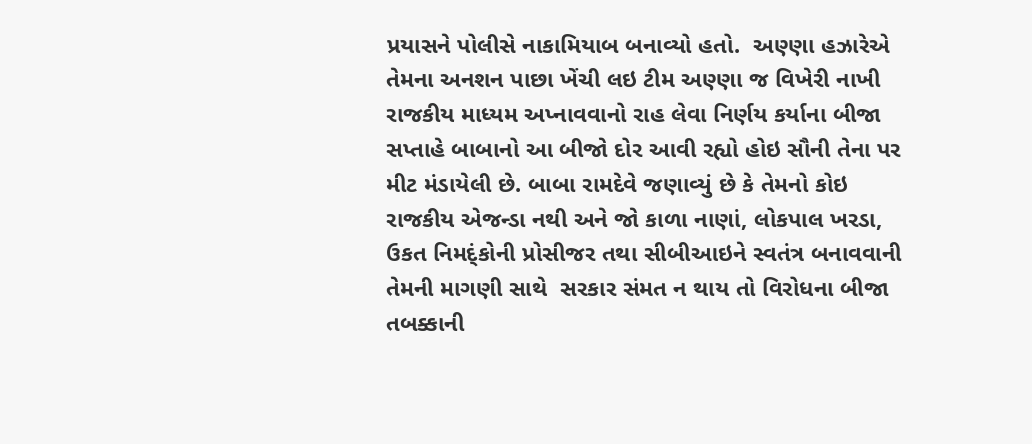પ્રયાસને પોલીસે નાકામિયાબ બનાવ્યો હતો.  અણ્ણા હઝારેએ તેમના અનશન પાછા ખેંચી લઇ ટીમ અણ્ણા જ વિખેરી નાખી રાજકીય માધ્યમ અપ્નાવવાનો રાહ લેવા નિર્ણય કર્યાના બીજા સપ્તાહે બાબાનો આ બીજો દોર આવી રહ્યો હોઇ સૌની તેના પર મીટ મંડાયેલી છે. બાબા રામદેવે જણાવ્યું છે કે તેમનો કોઇ રાજકીય એજન્ડા નથી અને જો કાળા નાણાં, લોકપાલ ખરડા, ઉકત નિમદ્ંકોની પ્રોસીજર તથા સીબીઆઇને સ્વતંત્ર બનાવવાની તેમની માગણી સાથે  સરકાર સંમત ન થાય તો વિરોધના બીજા તબક્કાની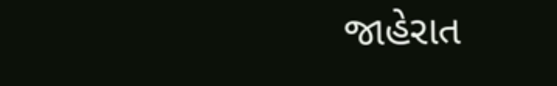જાહેરાત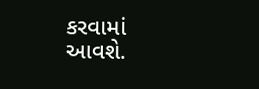કરવામાં આવશે.